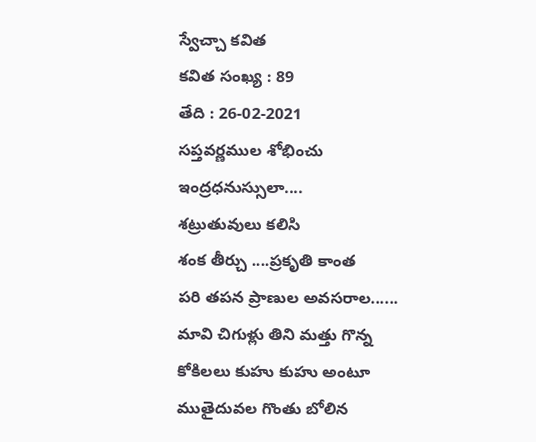స్వేచ్చా కవిత
కవిత సంఖ్య : 89
తేది : 26-02-2021
సప్తవర్ణముల శోభించు
ఇంద్రధనుస్సులా....
శట్రుతువులు కలిసి
శంక తీర్చు ....ప్రకృతి కాంత
పరి తపన ప్రాణుల అవసరాల......
మావి చిగుళ్లు తిని మత్తు గొన్న
కోకిలలు కుహు కుహు అంటూ
ముతైదువల గొంతు బోలిన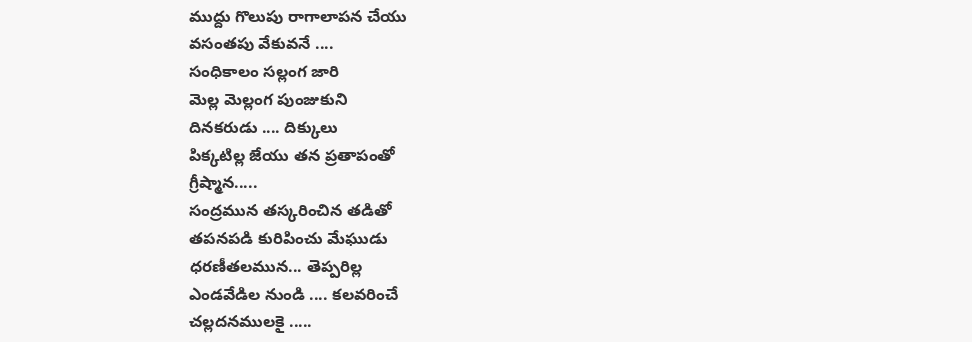ముద్దు గొలుపు రాగాలాపన చేయు
వసంతపు వేకువనే ....
సంధికాలం సల్లంగ జారి
మెల్ల మెల్లంగ పుంజుకుని
దినకరుడు .... దిక్కులు
పిక్కటిల్ల జేయు తన ప్రతాపంతో
గ్రీష్మాన.....
సంద్రమున తస్కరించిన తడితో
తపనపడి కురిపించు మేఘుడు
ధరణీతలమున... తెప్పరిల్ల
ఎండవేడిల నుండి .... కలవరించే
చల్లదనములకై .....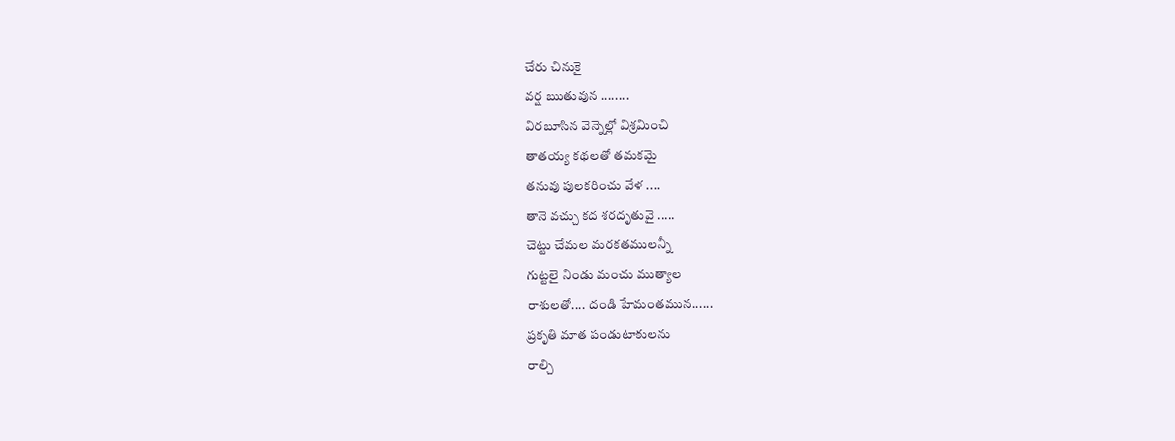చేరు చినుకై
వర్ష ఋతువున ........
విరబూసిన వెన్నెల్లో విశ్రమించి
తాతయ్య కథలతో తమకమై
తనువు పులకరించు వేళ ....
తానె వచ్చు కద శరదృతువై .....
చెట్టు చేమల మరకతములన్నీ
గుట్టలై నిండు మంచు ముత్యాల
రాశులతో.... దండి హేమంతమున......
ప్రకృతి మాత పండుటాకులను
రాల్చి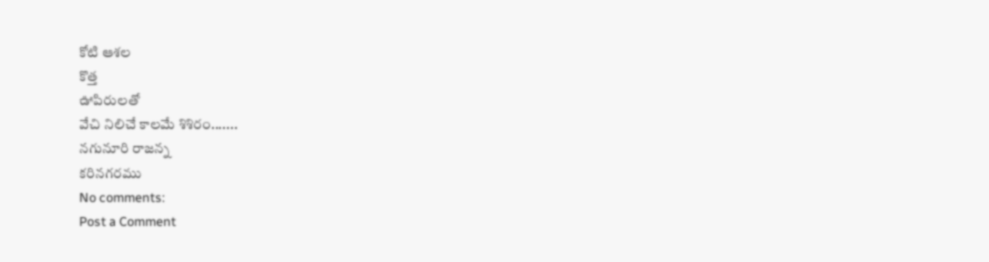కోటి ఆశల
కొత్త
ఊపిరులతో
వేచి నిలిచే కాలమే శిశిరం.......
నగునూరి రాజన్న
కరినగరము
No comments:
Post a Comment